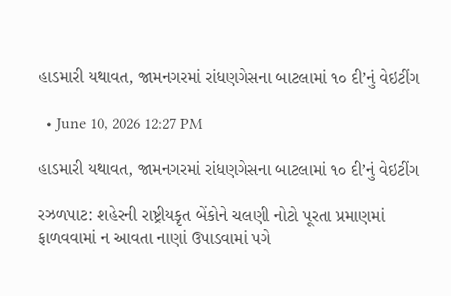હાડમારી યથાવત, જામનગરમાં રાંધણગેસના બાટલામાં ૧૦ દી’નું વેઇટીંગ

  • June 10, 2026 12:27 PM

હાડમારી યથાવત, જામનગરમાં રાંધણગેસના બાટલામાં ૧૦ દી’નું વેઇટીંગ

રઝળપાટ: શહેરની રાષ્ટ્રીયકૃત બેંકોને ચલણી નોટો પૂરતા પ્રમાણમાં ફાળવવામાં ન આવતા નાણાં ઉપાડવામાં પગે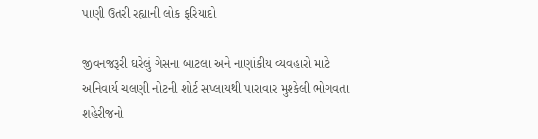પાણી ઉતરી રહ્યાની લોક ફરિયાદો

જીવનજરૂરી ઘરેલું ગેસના બાટલા અને નાણાંકીય વ્યવહારો માટે અનિવાર્ય ચલણી નોટની શોર્ટ સપ્લાયથી પારાવાર મુશ્કેલી ભોગવતા શહેરીજનો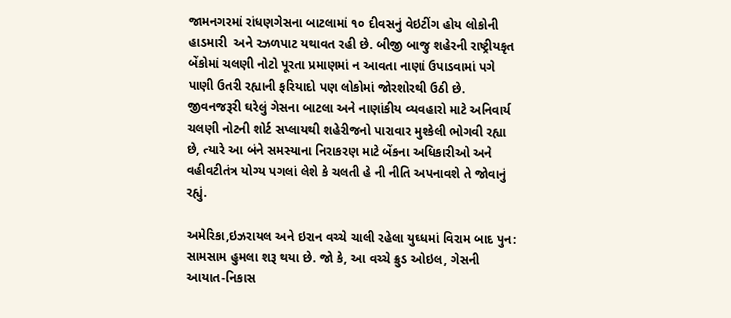જામનગરમાં રાંધણગેસના બાટલામાં ૧૦ દીવસનું વેઇટીંગ હોય લોકોની હાડમારી  અને રઝળપાટ યથાવત રહી છે. બીજી બાજુ શહેરની રાષ્ટ્રીયકૃત બેંકોમાં ચલણી નોટો પૂરતા પ્રમાણમાં ન આવતા નાણાં ઉપાડવામાં પગે પાણી ઉતરી રહ્યાની ફરિયાદો પણ લોકોમાં જોરશોરથી ઉઠી છે. જીવનજરૂરી ઘરેલું ગેસના બાટલા અને નાણાંકીય વ્યવહારો માટે અનિવાર્ય ચલણી નોટની શોર્ટ સપ્લાયથી શહેરીજનો પારાવાર મુશ્કેલી ભોગવી રહ્યા છે, ત્યારે આ બંને સમસ્યાના નિરાકરણ માટે બેંકના અધિકારીઓ અને વહીવટીતંત્ર યોગ્ય પગલાં લેશે કે ચલતી હે ની નીતિ અપનાવશે તે જોવાનું રહ્યું.

અમેરિકા,ઇઝરાયલ અને ઇરાન વચ્ચે ચાલી રહેલા યુઘ્ધમાં વિરામ બાદ પુન: સામસામ હુમલા શરૂ થયા છે. જો કે, આ વચ્ચે ક્રુડ ઓઇલ, ગેસની આયાત-નિકાસ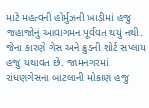માટે મહત્વની હોર્મુઝની ખાડીમાં હજુ જહાજોનું આવાગમન પૂર્વવત થયું નથી. જેના કારણે ગેસ અને ક્રુડની શોર્ટ સપ્લાય હજુ યથાવત છે. જામનગરમાં રાંધણગેસના બાટલાની મોકાણ હજુ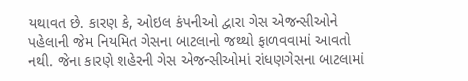યથાવત છે. કારણ કે, ઓઇલ કંપનીઓ દ્વારા ગેસ એજન્સીઓને પહેલાની જેમ નિયમિત ગેસના બાટલાનો જથ્થો ફાળવવામાં આવતો નથી. જેના કારણે શહેરની ગેસ એજન્સીઓમાં રાંધણગેસના બાટલામાં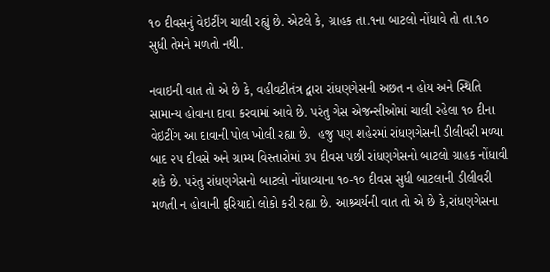૧૦ દીવસનું વેઇટીંગ ચાલી રહ્યું છે. એટલે કે, ગ્રાહક તા.૧ના બાટલો નોંધાવે તો તા.૧૦ સુધી તેમને મળતો નથી.

નવાઇની વાત તો એ છે કે, વહીવટીતંત્ર દ્વારા રાંધણગેસની અછત ન હોય અને સ્થિતિ સામાન્ય હોવાના દાવા કરવામાં આવે છે. પરંતુ ગેસ એજન્સીઓમાં ચાલી રહેલા ૧૦ દીના વેઇટીંગ આ દાવાની પોલ ખોલી રહ્યા છે.  હજુ પણ શહેરમાં રાંધણગેસની ડીલીવરી મળ્યા બાદ ૨૫ દીવસે અને ગ્રામ્ય વિસ્તારોમાં ૩૫ દીવસ પછી રાંધણગેસનો બાટલો ગ્રાહક નોંધાવી શકે છે. પરંતુ રાંધણગેસનો બાટલો નોંધાવ્યાના ૧૦-૧૦ દીવસ સુધી બાટલાની ડીલીવરી મળતી ન હોવાની ફરિયાદો લોકો કરી રહ્યા છે. આશ્ર્ચર્યની વાત તો એ છે કે,રાંધણગેસના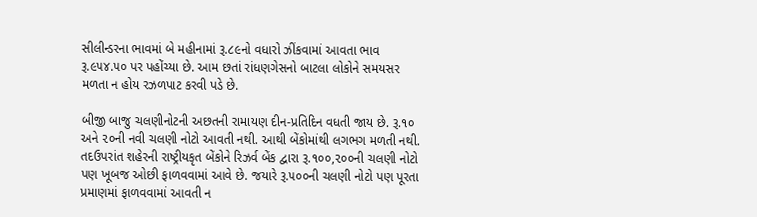સીલીન્ડરના ભાવમાં બે મહીનામાં રૂ.૮૯નો વધારો ઝીંકવામાં આવતા ભાવ રૂ.૯૫૪.૫૦ પર પહોંચ્યા છે. આમ છતાં રાંધણગેસનો બાટલા લોકોને સમયસર મળતા ન હોય રઝળપાટ કરવી પડે છે.

બીજી બાજુ ચલણીનોટની અછતની રામાયણ દીન-પ્રતિદિન વધતી જાય છે. રૂ.૧૦ અને ૨૦ની નવી ચલણી નોટો આવતી નથી. આથી બેંકોમાંથી લગભગ મળતી નથી. તદઉપરાંત શહેરની રાષ્ટ્રીયકૃત બેંકોને રિઝર્વ બેંક દ્વારા રૂ.૧૦૦,૨૦૦ની ચલણી નોટો પણ ખૂબજ ઓછી ફાળવવામાં આવે છે. જયારે રૂ.૫૦૦ની ચલણી નોટો પણ પૂરતા પ્રમાણમાં ફાળવવામાં આવતી ન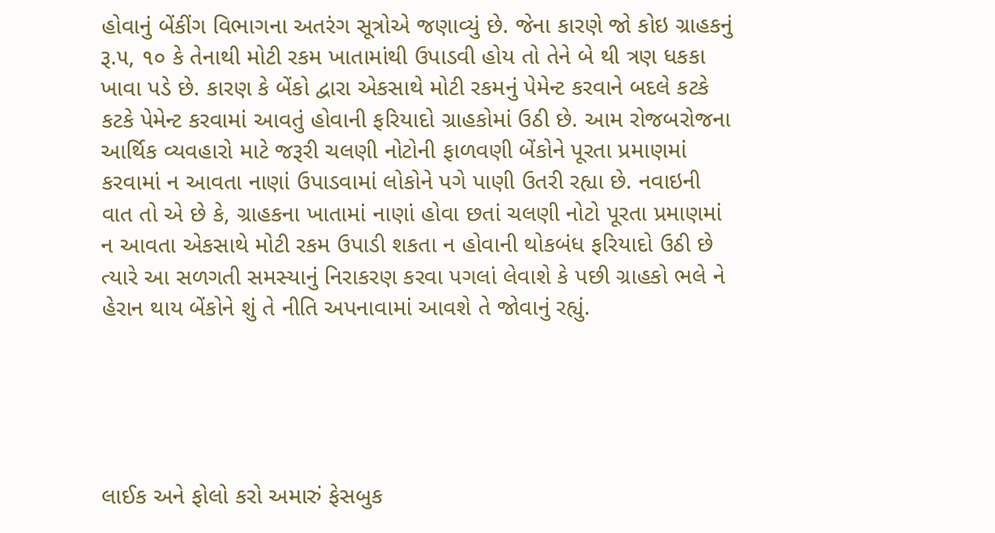હોવાનું બેંકીંગ વિભાગના અતરંગ સૂત્રોએ જણાવ્યું છે. જેના કારણે જો કોઇ ગ્રાહકનું રૂ.૫, ૧૦ કે તેનાથી મોટી રકમ ખાતામાંથી ઉપાડવી હોય તો તેને બે થી ત્રણ ધકકા ખાવા પડે છે. કારણ કે બેંકો દ્વારા એકસાથે મોટી રકમનું પેમેન્ટ કરવાને બદલે કટકે કટકે પેમેન્ટ કરવામાં આવતું હોવાની ફરિયાદો ગ્રાહકોમાં ઉઠી છે. આમ રોજબરોજના આર્થિક વ્યવહારો માટે જરૂરી ચલણી નોટોની ફાળવણી બેંકોને પૂરતા પ્રમાણમાં કરવામાં ન આવતા નાણાં ઉપાડવામાં લોકોને પગે પાણી ઉતરી રહ્યા છે. નવાઇની વાત તો એ છે કે, ગ્રાહકના ખાતામાં નાણાં હોવા છતાં ચલણી નોટો પૂરતા પ્રમાણમાં ન આવતા એકસાથે મોટી રકમ ઉપાડી શકતા ન હોવાની થોકબંધ ફરિયાદો ઉઠી છે ત્યારે આ સળગતી સમસ્યાનું નિરાકરણ કરવા પગલાં લેવાશે કે પછી ગ્રાહકો ભલે ને હેરાન થાય બેંકોને શું તે નીતિ અપનાવામાં આવશે તે જોવાનું રહ્યું.





લાઈક અને ફોલો કરો અમારું ફેસબુક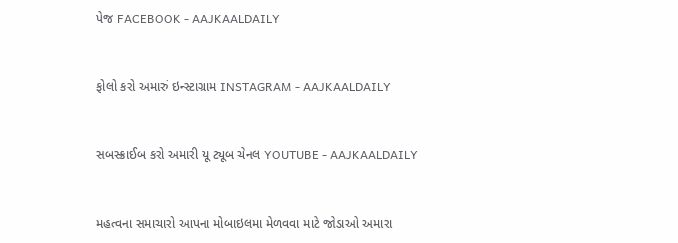પેજ FACEBOOK - AAJKAALDAILY


ફોલો કરો અમારું ઇન્સ્ટાગ્રામ INSTAGRAM - AAJKAALDAILY


સબસ્ક્રાઈબ કરો અમારી યૂ ટ્યૂબ ચેનલ YOUTUBE - AAJKAALDAILY


મહત્વના સમાચારો આપના મોબાઇલમા મેળવવા માટે જોડાઓ અમારા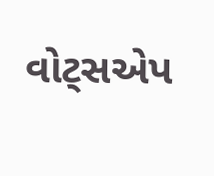વોટ્સએપ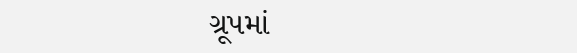ગ્રૂપમાં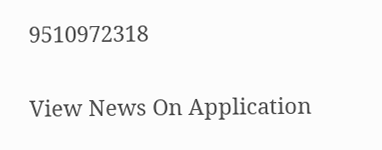9510972318

View News On Application